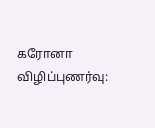கரோனா விழிப்புணர்வு: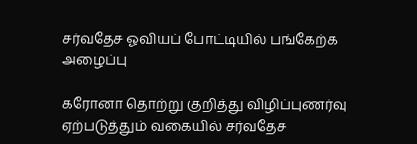சர்வதேச ஓவியப் போட்டியில் பங்கேற்க அழைப்பு

கரோனா தொற்று குறித்து விழிப்புணர்வு ஏற்படுத்தும் வகையில் சர்வதேச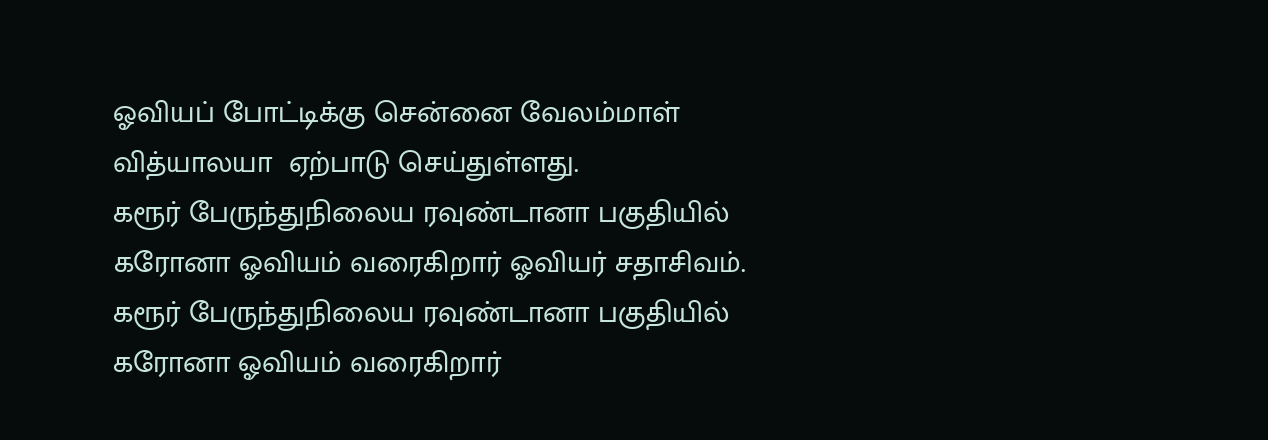ஓவியப் போட்டிக்கு சென்னை வேலம்மாள் வித்யாலயா  ஏற்பாடு செய்துள்ளது.
கரூர் பேருந்துநிலைய ரவுண்டானா பகுதியில் கரோனா ஓவியம் வரைகிறார் ஓவியர் சதாசிவம்.
கரூர் பேருந்துநிலைய ரவுண்டானா பகுதியில் கரோனா ஓவியம் வரைகிறார்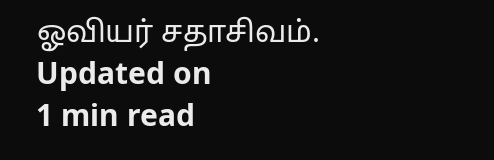ஓவியர் சதாசிவம்.
Updated on
1 min read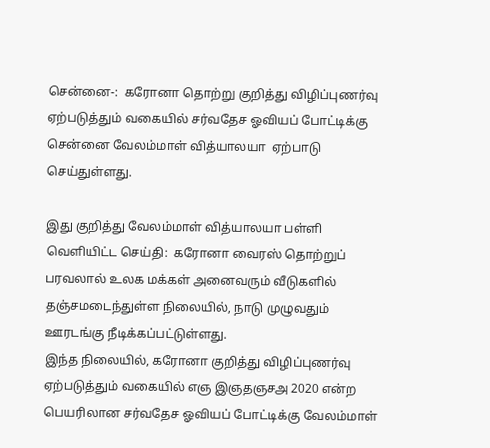சென்னை-:  கரோனா தொற்று குறித்து விழிப்புணர்வு ஏற்படுத்தும் வகையில் சர்வதேச ஓவியப் போட்டிக்கு சென்னை வேலம்மாள் வித்யாலயா  ஏற்பாடு செய்துள்ளது.

இது குறித்து வேலம்மாள் வித்யாலயா பள்ளி வெளியிட்ட செய்தி:  கரோனா வைரஸ் தொற்றுப் பரவலால் உலக மக்கள் அனைவரும் வீடுகளில் தஞ்சமடைந்துள்ள நிலையில், நாடு முழுவதும் ஊரடங்கு நீடிக்கப்பட்டுள்ளது.
இந்த நிலையில், கரோனா குறித்து விழிப்புணர்வு ஏற்படுத்தும் வகையில் எஞ இஞதஞசஅ 2020 என்ற பெயரிலான சர்வதேச ஓவியப் போட்டிக்கு வேலம்மாள்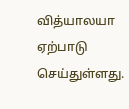வித்யாலயா ஏற்பாடு செய்துள்ளது.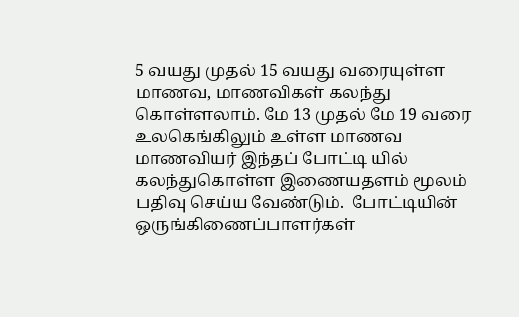5 வயது முதல் 15 வயது வரையுள்ள மாணவ, மாணவிகள் கலந்து கொள்ளலாம். மே 13 முதல் மே 19 வரை உலகெங்கிலும் உள்ள மாணவ மாணவியர் இந்தப் போட்டி யில் கலந்துகொள்ள இணையதளம் மூலம் பதிவு செய்ய வேண்டும்.  போட்டியின் ஒருங்கிணைப்பாளர்கள்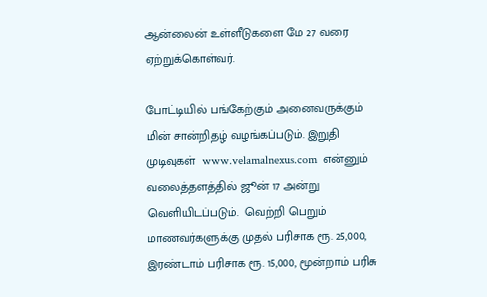ஆன்லைன் உள்ளீடுகளை மே 27 வரை ஏற்றுக்கொள்வர்.

போட்டியில் பங்கேற்கும் அனைவருக்கும் மின் சான்றிதழ் வழங்கப்படும். இறுதி முடிவுகள்  www.velamalnexus.com  என்னும் வலைத்தளத்தில் ஜூன் 17 அன்று வெளியிடப்படும்.  வெற்றி பெறும் மாணவர்களுக்கு முதல் பரிசாக ரூ. 25,000, இரண்டாம் பரிசாக ரூ. 15,000, மூன்றாம் பரிசு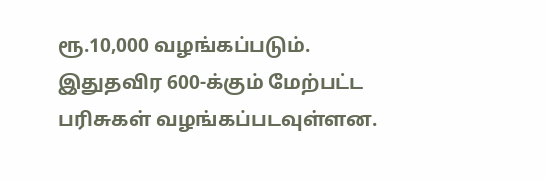ரூ.10,000 வழங்கப்படும். இதுதவிர 600-க்கும் மேற்பட்ட பரிசுகள் வழங்கப்படவுள்ளன.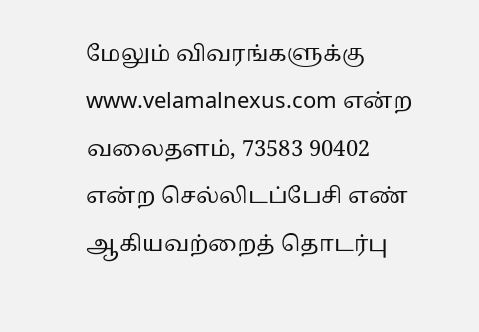மேலும் விவரங்களுக்கு www.velamalnexus.com என்ற வலைதளம், 73583 90402 என்ற செல்லிடப்பேசி எண் ஆகியவற்றைத் தொடர்பு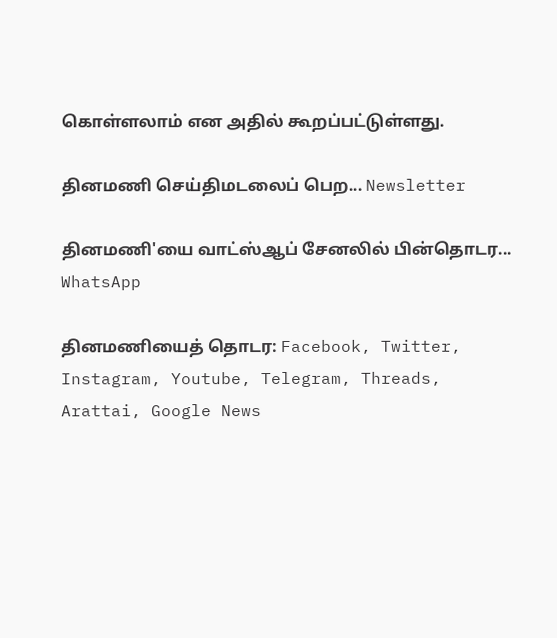கொள்ளலாம் என அதில் கூறப்பட்டுள்ளது.

தினமணி செய்திமடலைப் பெற... Newsletter

தினமணி'யை வாட்ஸ்ஆப் சேனலில் பின்தொடர... WhatsApp

தினமணியைத் தொடர: Facebook, Twitter, Instagram, Youtube, Telegram, Threads, Arattai, Google News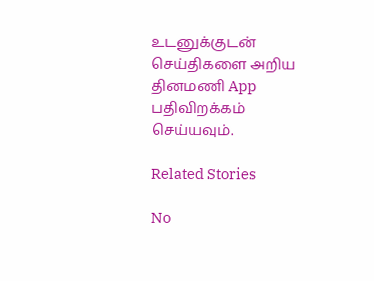உடனுக்குடன் செய்திகளை அறிய தினமணி App பதிவிறக்கம் செய்யவும்.

Related Stories

No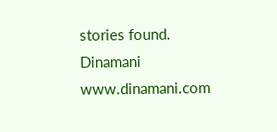stories found.
Dinamani
www.dinamani.com